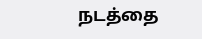நடத்தை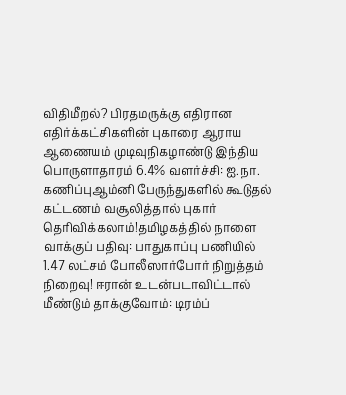விதிமீறல்? பிரதமருக்கு எதிரான எதிர்க்கட்சிகளின் புகாரை ஆராய ஆணையம் முடிவுநிகழாண்டு இந்திய பொருளாதாரம் 6.4% வளர்ச்சி: ஐ.நா. கணிப்புஆம்னி பேருந்துகளில் கூடுதல் கட்டணம் வசூலித்தால் புகார் தெரிவிக்கலாம்!தமிழகத்தில் நாளை வாக்குப் பதிவு: பாதுகாப்பு பணியில் 1.47 லட்சம் போலீஸார்போர் நிறுத்தம் நிறைவு! ஈரான் உடன்படாவிட்டால் மீண்டும் தாக்குவோம்: டிரம்ப்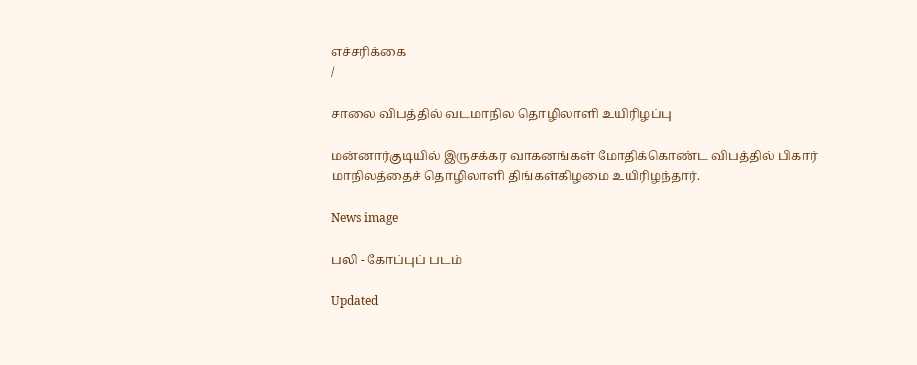எச்சரிக்கை
/

சாலை விபத்தில் வடமாநில தொழிலாளி உயிரிழப்பு

மன்னார்குடியில் இருசக்கர வாகனங்கள் மோதிக்கொண்ட விபத்தில் பிகார் மாநிலத்தைச் தொழிலாளி திங்கள்கிழமை உயிரிழந்தார்.

News image

பலி - கோப்புப் படம்

Updated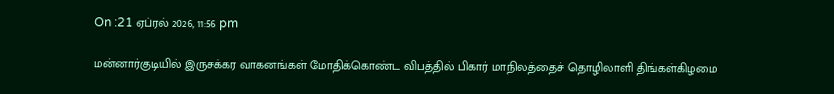On :21 ஏப்ரல் 2026, 11:56 pm

மன்னார்குடியில் இருசக்கர வாகனங்கள் மோதிக்கொண்ட விபத்தில் பிகார் மாநிலத்தைச் தொழிலாளி திங்கள்கிழமை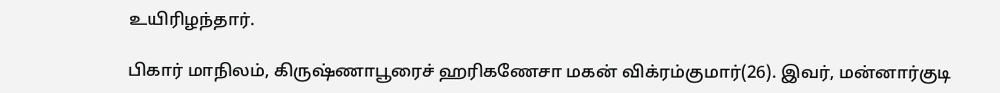உயிரிழந்தார்.

பிகார் மாநிலம், கிருஷ்ணாபூரைச் ஹரிகணேசா மகன் விக்ரம்குமார்(26). இவர், மன்னார்குடி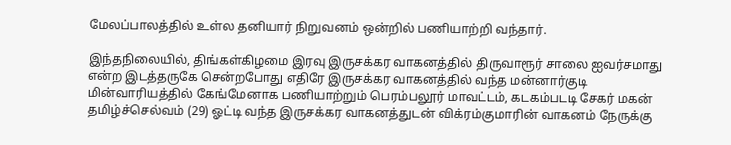மேலப்பாலத்தில் உள்ல தனியார் நிறுவனம் ஒன்றில் பணியாற்றி வந்தார்.

இந்தநிலையில், திங்கள்கிழமை இரவு இருசக்கர வாகனத்தில் திருவாரூர் சாலை ஐவர்சமாது என்ற இடத்தருகே சென்றபோது எதிரே இருசக்கர வாகனத்தில் வந்த மன்னார்குடி மின்வாரியத்தில் கேங்மேனாக பணியாற்றும் பெரம்பலூர் மாவட்டம், கடகம்படடி சேகர் மகன் தமிழ்ச்செல்வம் (29) ஓட்டி வந்த இருசக்கர வாகனத்துடன் விக்ரம்குமாரின் வாகனம் நேருக்கு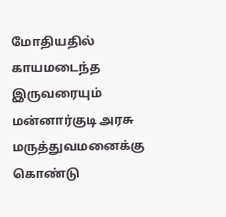மோதியதில் காயமடைந்த இருவரையும் மன்னார்குடி அரசு மருத்துவமனைக்கு கொண்டு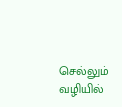செல்லும் வழியில்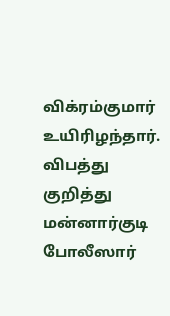விக்ரம்குமார் உயிரிழந்தார். விபத்து குறித்து மன்னார்குடி போலீஸார்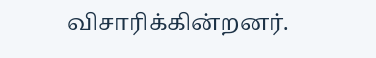விசாரிக்கின்றனர்.